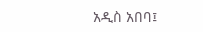አዲስ አበባ፤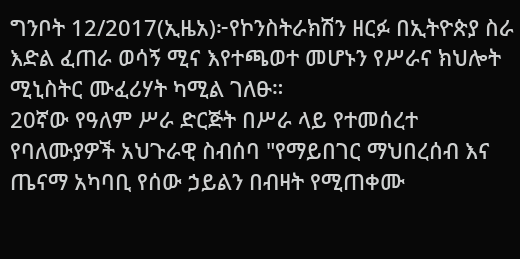ግንቦት 12/2017(ኢዜአ)፦የኮንስትራክሽን ዘርፉ በኢትዮጵያ ስራ እድል ፈጠራ ወሳኝ ሚና እየተጫወተ መሆኑን የሥራና ክህሎት ሚኒስትር ሙፈሪሃት ካሚል ገለፁ።
20ኛው የዓለም ሥራ ድርጅት በሥራ ላይ የተመሰረተ የባለሙያዎች አህጉራዊ ስብሰባ "የማይበገር ማህበረሰብ እና ጤናማ አካባቢ የሰው ኃይልን በብዛት የሚጠቀሙ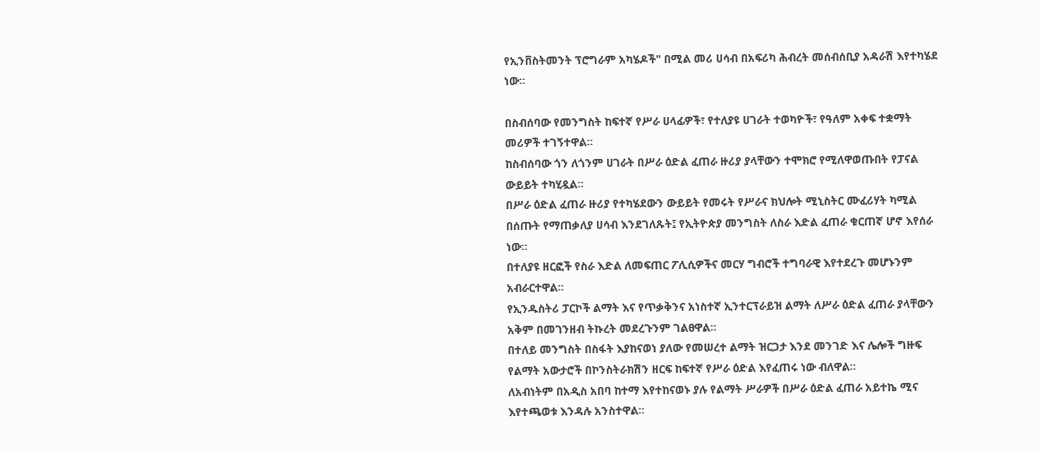የኢንቨስትመንት ፕሮግራም አካሄዶች" በሚል መሪ ሀሳብ በአፍሪካ ሕብረት መሰብሰቢያ አዳራሽ እየተካሄደ ነው።

በስብሰባው የመንግስት ከፍተኛ የሥራ ሀላፊዎች፣ የተለያዩ ሀገራት ተወካዮች፣ የዓለም አቀፍ ተቋማት መሪዎች ተገኝተዋል።
ከስብሰባው ጎን ለጎንም ሀገራት በሥራ ዕድል ፈጠራ ዙሪያ ያላቸውን ተሞክሮ የሚለዋወጡበት የፓናል ውይይት ተካሂዷል።
በሥራ ዕድል ፈጠራ ዙሪያ የተካሄደውን ውይይት የመሩት የሥራና ክህሎት ሚኒስትር ሙፈሪሃት ካሚል በሰጡት የማጠቃለያ ሀሳብ እንደገለጹት፤ የኢትዮጵያ መንግስት ለስራ እድል ፈጠራ ቁርጠኛ ሆኖ እየሰራ ነው።
በተለያዩ ዘርፎች የስራ እድል ለመፍጠር ፖሊሲዎችና መርሃ ግብሮች ተግባራዊ እየተደረጉ መሆኑንም አብራርተዋል።
የኢንዱስትሪ ፓርኮች ልማት እና የጥቃቅንና አነስተኛ ኢንተርፕራይዝ ልማት ለሥራ ዕድል ፈጠራ ያላቸውን አቅም በመገንዘብ ትኩረት መደረጉንም ገልፀዋል።
በተለይ መንግስት በስፋት እያከናወነ ያለው የመሠረተ ልማት ዝርጋታ እንደ መንገድ እና ሌሎች ግዙፍ የልማት አውታሮች በኮንስትራክሽን ዘርፍ ከፍተኛ የሥራ ዕድል እየፈጠሩ ነው ብለዋል።
ለአብነትም በአዲስ አበባ ከተማ እየተከናወኑ ያሉ የልማት ሥራዎች በሥራ ዕድል ፈጠራ አይተኬ ሚና እየተጫወቱ እንዳሉ አንስተዋል።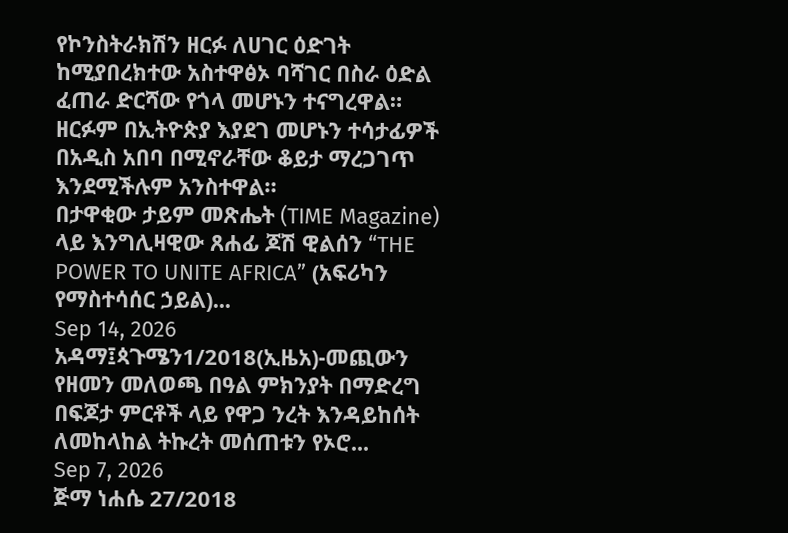የኮንስትራክሽን ዘርፉ ለሀገር ዕድገት ከሚያበረክተው አስተዋፅኦ ባሻገር በስራ ዕድል ፈጠራ ድርሻው የጎላ መሆኑን ተናግረዋል።
ዘርፉም በኢትዮጵያ እያደገ መሆኑን ተሳታፊዎች በአዲስ አበባ በሚኖራቸው ቆይታ ማረጋገጥ እንደሚችሉም አንስተዋል።
በታዋቂው ታይም መጽሔት (TIME Magazine) ላይ እንግሊዛዊው ጸሐፊ ጆሽ ዊልሰን “THE POWER TO UNITE AFRICA” (አፍሪካን የማስተሳሰር ኃይል)...
Sep 14, 2026
አዳማ፤ጳጉሜን1/2018(ኢዜአ)-መጪውን የዘመን መለወጫ በዓል ምክንያት በማድረግ በፍጆታ ምርቶች ላይ የዋጋ ንረት እንዳይከሰት ለመከላከል ትኩረት መሰጠቱን የኦሮ...
Sep 7, 2026
ጅማ ነሐሴ 27/2018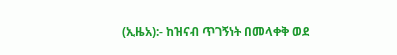(ኢዜአ):- ከዝናብ ጥገኝነት በመላቀቅ ወደ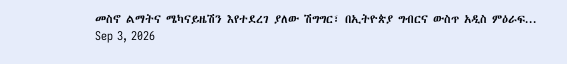መስኖ ልማትና ሜካናይዜሽን እየተደረገ ያለው ሽግግር፣ በኢትዮጵያ ግብርና ውስጥ አዲስ ምዕራፍ...
Sep 3, 2026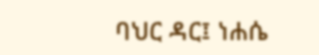ባህር ዳር፤ ነሐሴ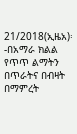21/2018(ኢዜአ)፡-በአማራ ክልል የጥጥ ልማትን በጥራትና በብዛት በማምረት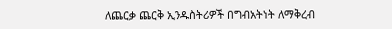ለጨርቃ ጨርቅ ኢንዱስትሪዎች በግብአትነት ለማቅረብ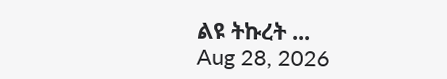ልዩ ትኩረት ...
Aug 28, 2026